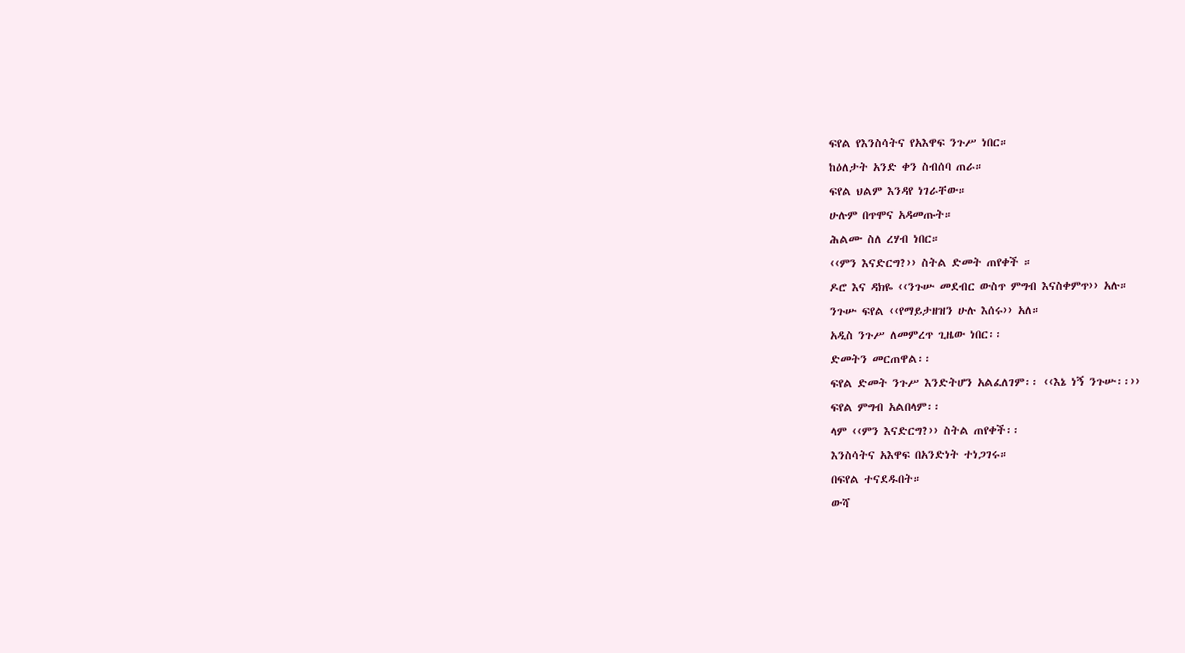ፍየል የእንስሳትና የአእዋፍ ንጉሥ ነበር።
ከዕለታት አንድ ቀን ስብሰባ ጠራ።
ፍየል ህልም እንዳየ ነገራቸው።
ሁሉም በጥሞና አዳመጡት።
ሕልሙ ስለ ረሃብ ነበር።
‹‹ምን እናድርግ?›› ስትል ድመት ጠየቀች ።
ዶሮ እና ዳክዬ ‹‹ንጉሡ መደብር ውስጥ ምግብ እናስቀምጥ›› አሉ።
ንጉሡ ፍየል ‹‹የማይታዘዝን ሁሉ እሰሩ›› አለ።
አዲስ ንጉሥ ለመምረጥ ጊዜው ነበር፡፡
ድመትን መርጠዋል፡፡
ፍየል ድመት ንጉሥ እንድትሆን አልፈለገም፡፡ ‹‹እኔ ነኝ ንጉሡ፡፡››
ፍየል ምግብ አልበላም፡፡
ላም ‹‹ምን እናድርግ?›› ስትል ጠየቀች፡፡
እንስሳትና አእዋፍ በአንድነት ተነጋገሩ።
በፍየል ተናደዱበት።
ውሻ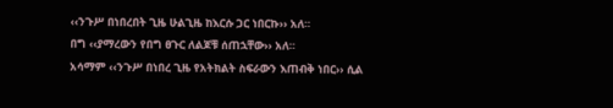‹‹ንጉሥ በነበረበት ጊዜ ሁልጊዜ ከእርሱ ጋር ነበርኩ›› አለ።
በግ ‹‹ያማረውን የበግ ፀጉር ለልጆቹ ሰጠኋቸው›› አለ።
አሳማም ‹‹ንጉሥ በነበረ ጊዜ የአትክልት ስፍራውን እጠብቅ ነበር›› ሲል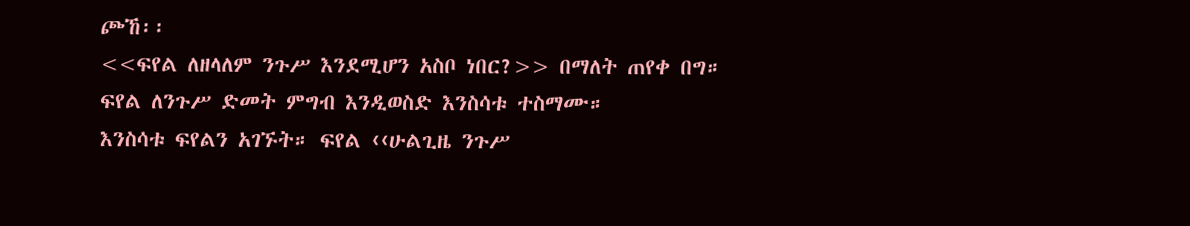ጮኸ፡፡
<<ፍየል ለዘላለም ንጉሥ እንደሚሆን አስቦ ነበር?>> በማለት ጠየቀ በግ።
ፍየል ለንጉሥ ድመት ምግብ እንዲወስድ እንስሳቱ ተስማሙ።
እንስሳቱ ፍየልን አገኙት። ፍየል ‹‹ሁልጊዜ ንጉሥ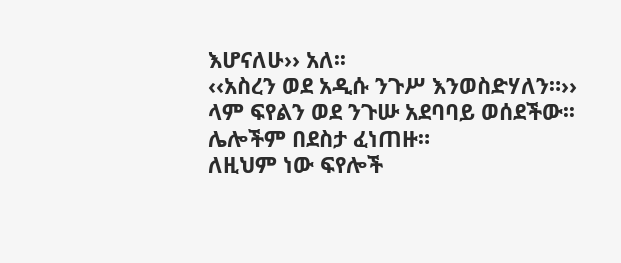እሆናለሁ›› አለ፡፡
‹‹አስረን ወደ አዲሱ ንጉሥ እንወስድሃለን።››
ላም ፍየልን ወደ ንጉሡ አደባባይ ወሰደችው፡፡
ሌሎችም በደስታ ፈነጠዙ።
ለዚህም ነው ፍየሎች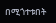በሚጎተቱበት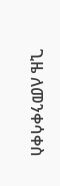ጊዜ ለመንቀሳቀስ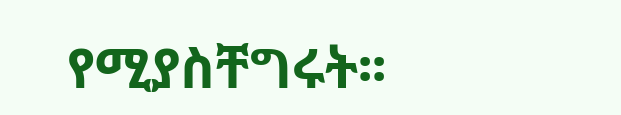የሚያስቸግሩት፡፡